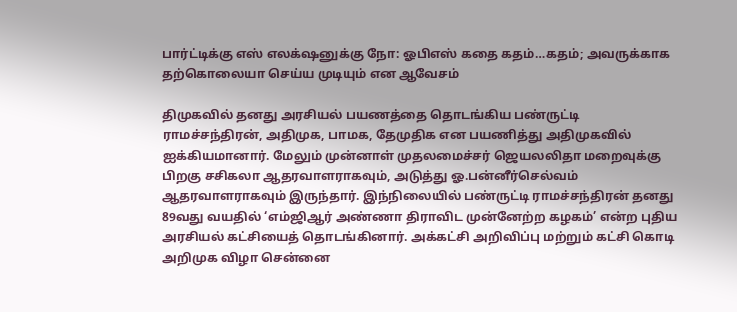பார்ட்டிக்கு எஸ் எலக்‌ஷனுக்கு நோ: ஓபிஎஸ் கதை கதம்…கதம்; அவருக்காக தற்கொலையா செய்ய முடியும் என ஆவேசம்

திமுகவில் தனது அரசியல் பயணத்தை தொடங்கிய பண்ருட்டி ராமச்சந்திரன், அதிமுக, பாமக, தேமுதிக என பயணித்து அதிமுகவில் ஐக்கியமானார். மேலும் முன்னாள் முதலமைச்சர் ஜெயலலிதா மறைவுக்கு பிறகு சசிகலா ஆதரவாளராகவும், அடுத்து ஓ.பன்னீர்செல்வம் ஆதரவாளராகவும் இருந்தார். இந்நிலையில் பண்ருட்டி ராமச்சந்திரன் தனது 89வது வயதில் ‘எம்ஜிஆர் அண்ணா திராவிட முன்னேற்ற கழகம்’ என்ற புதிய அரசியல் கட்சியைத் தொடங்கினார். அக்கட்சி அறிவிப்பு மற்றும் கட்சி கொடி அறிமுக விழா சென்னை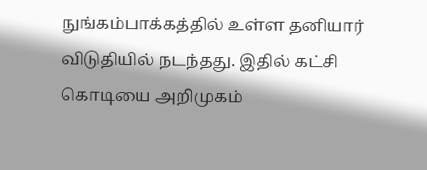நுங்கம்பாக்கத்தில் உள்ள தனியார் விடுதியில் நடந்தது. இதில் கட்சி கொடியை அறிமுகம்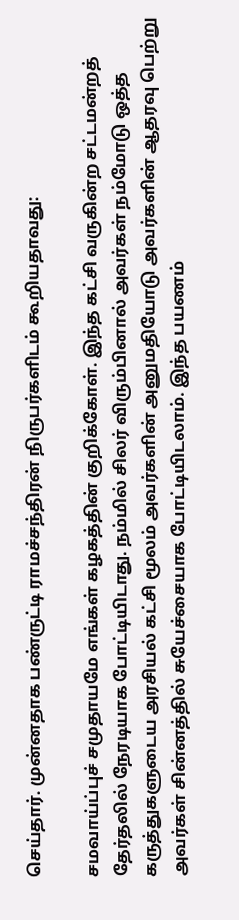செய்தார். முன்னதாக பண்ருட்டி ராமச்சந்திரன் நிருபர்களிடம் கூறியதாவது:

சமவாய்ப்புச் சமுதாயமே எங்கள் கழகத்தின் குறிக்கோள். இந்த கட்சி வருகின்ற சட்டமன்றத் தேர்தலில் நேரடியாக போட்டியிடாது. நம்மில் சிலர் விரும்பினால் அவர்கள் நம்மோடு ஒத்த கருத்துகளுடைய அரசியல் கட்சி மூலம் அவர்களின் அனுமதியோடு அவர்களின் ஆதரவு பெற்று அவர்கள் சின்னத்தில் சுயேச்சையாக போட்டியிடலாம். இந்த பயணம்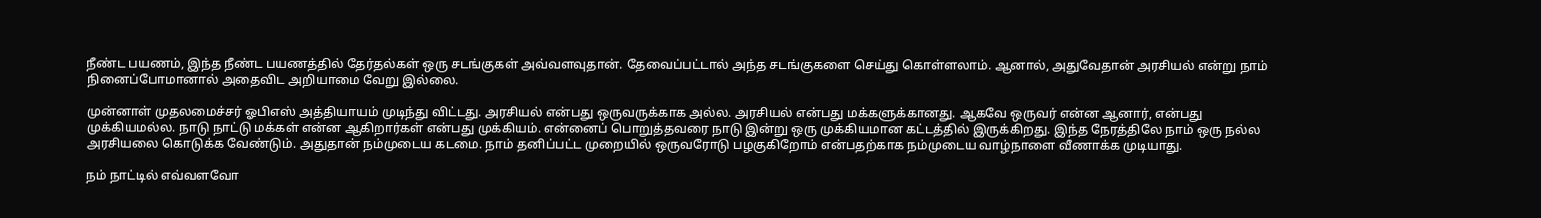நீண்ட பயணம், இந்த நீண்ட பயணத்தில் தேர்தல்கள் ஒரு சடங்குகள் அவ்வளவுதான். தேவைப்பட்டால் அந்த சடங்குகளை செய்து கொள்ளலாம். ஆனால், அதுவேதான் அரசியல் என்று நாம் நினைப்போமானால் அதைவிட அறியாமை வேறு இல்லை.

முன்னாள் முதலமைச்சர் ஓபிஎஸ் அத்தியாயம் முடிந்து விட்டது. அரசியல் என்பது ஒருவருக்காக அல்ல. அரசியல் என்பது மக்களுக்கானது. ஆகவே ஒருவர் என்ன ஆனார், என்பது முக்கியமல்ல. நாடு நாட்டு மக்கள் என்ன ஆகிறார்கள் என்பது முக்கியம். என்னைப் பொறுத்தவரை நாடு இன்று ஒரு முக்கியமான கட்டத்தில் இருக்கிறது. இந்த நேரத்திலே நாம் ஒரு நல்ல அரசியலை கொடுக்க வேண்டும். அதுதான் நம்முடைய கடமை. நாம் தனிப்பட்ட முறையில் ஒருவரோடு பழகுகிறோம் என்பதற்காக நம்முடைய வாழ்நாளை வீணாக்க முடியாது.

நம் நாட்டில் எவ்வளவோ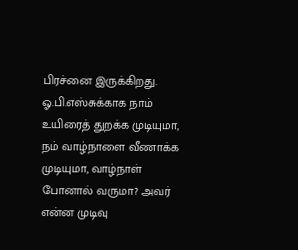பிரச்னை இருக்கிறது. ஓ.பி.எஸ்சுக்காக நாம் உயிரைத் துறக்க முடியுமா, நம் வாழ்நாளை வீணாக்க முடியுமா, வாழ்நாள் போனால் வருமா? அவர் என்ன முடிவு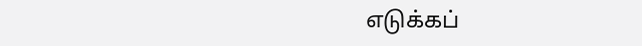எடுக்கப்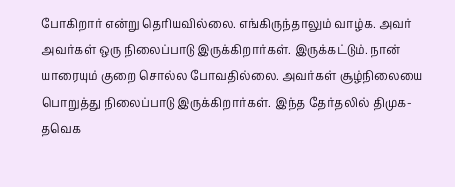போகிறார் என்று தெரியவில்லை. எங்கிருந்தாலும் வாழ்க. அவர் அவர்கள் ஒரு நிலைப்பாடு இருக்கிறார்கள். இருக்கட்டும். நான் யாரையும் குறை சொல்ல போவதில்லை. அவர்கள் சூழ்நிலையை பொறுத்து நிலைப்பாடு இருக்கிறார்கள். இந்த தேர்தலில் திமுக-தவெக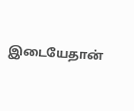இடையேதான்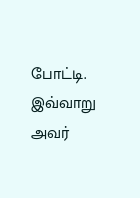போட்டி. இவ்வாறு அவர்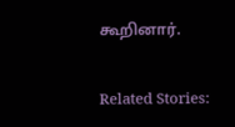கூறினார்.

Related Stories: